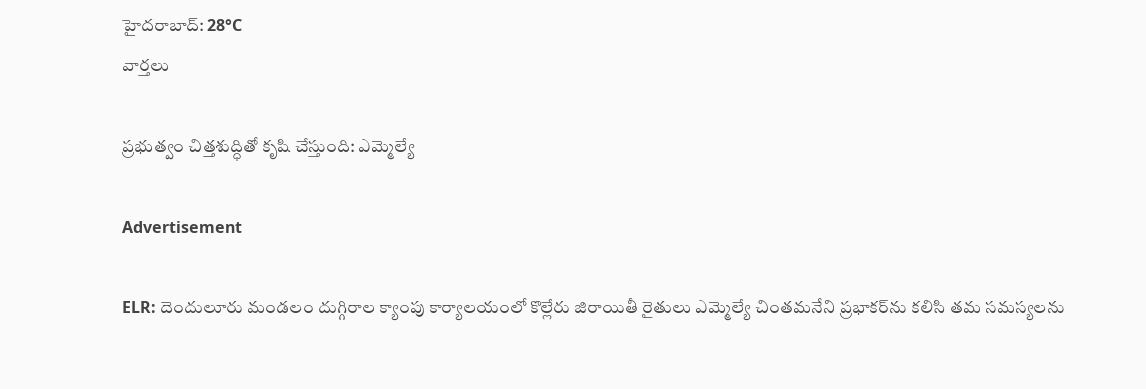హైదరాబాద్: 28°C
వార్తలు

ప్రభుత్వం చిత్తశుద్ధితో కృషి చేస్తుంది: ఎమ్మెల్యే

Advertisement

ELR: దెందులూరు మండలం దుగ్గిరాల క్యాంపు కార్యాలయంలో కొల్లేరు జిరాయితీ రైతులు ఎమ్మెల్యే చింతమనేని ప్రభాకర్‌ను కలిసి తమ సమస్యలను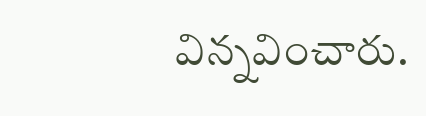విన్నవించారు.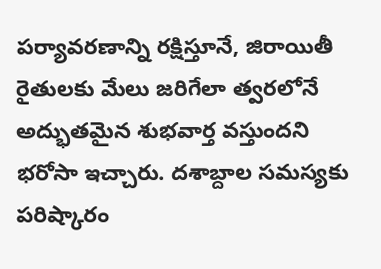పర్యావరణాన్ని రక్షిస్తూనే, జిరాయితీ రైతులకు మేలు జరిగేలా త్వరలోనే అద్భుతమైన శుభవార్త వస్తుందని భరోసా ఇచ్చారు. దశాబ్దాల సమస్యకు పరిష్కారం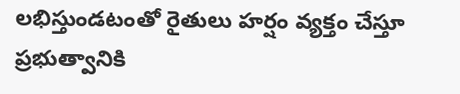లభిస్తుండటంతో రైతులు హర్షం వ్యక్తం చేస్తూ ప్రభుత్వానికి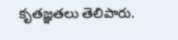కృతజ్ఞతలు తెలిపారు.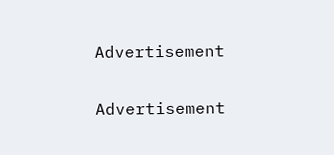Advertisement

Advertisement